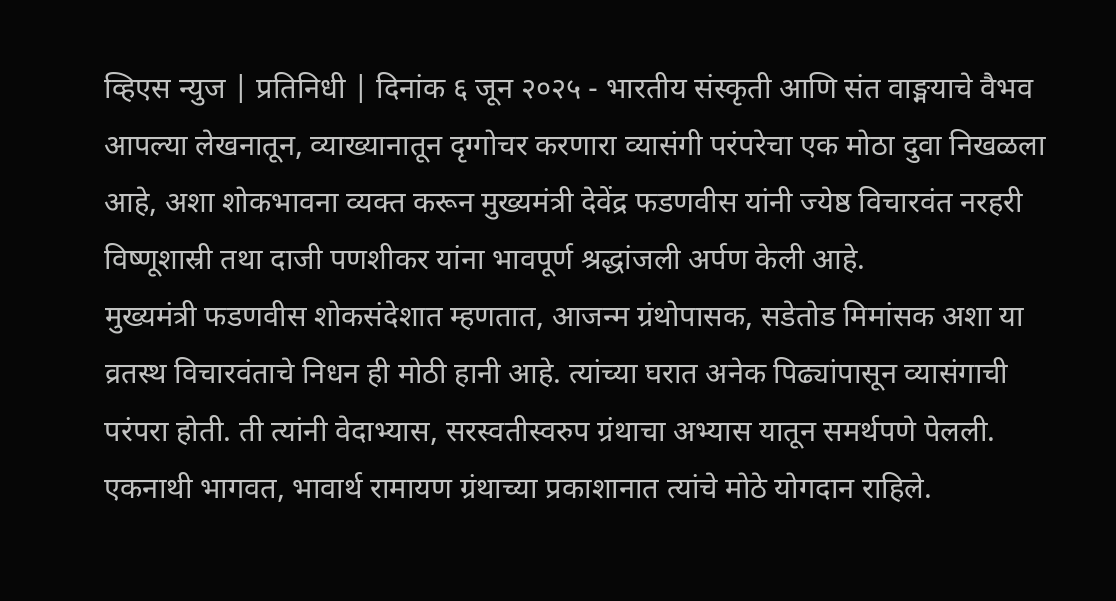व्हिएस न्युज | प्रतिनिधी | दिनांक ६ जून २०२५ - भारतीय संस्कृती आणि संत वाङ्मयाचे वैभव आपल्या लेखनातून, व्याख्यानातून दृग्गोचर करणारा व्यासंगी परंपरेचा एक मोठा दुवा निखळला आहे, अशा शोकभावना व्यक्त करून मुख्यमंत्री देवेंद्र फडणवीस यांनी ज्येष्ठ विचारवंत नरहरी विष्णूशास्री तथा दाजी पणशीकर यांना भावपूर्ण श्रद्धांजली अर्पण केली आहे.
मुख्यमंत्री फडणवीस शोकसंदेशात म्हणतात, आजन्म ग्रंथोपासक, सडेतोड मिमांसक अशा या व्रतस्थ विचारवंताचे निधन ही मोठी हानी आहे. त्यांच्या घरात अनेक पिढ्यांपासून व्यासंगाची परंपरा होती. ती त्यांनी वेदाभ्यास, सरस्वतीस्वरुप ग्रंथाचा अभ्यास यातून समर्थपणे पेलली. एकनाथी भागवत, भावार्थ रामायण ग्रंथाच्या प्रकाशानात त्यांचे मोठे योगदान राहिले.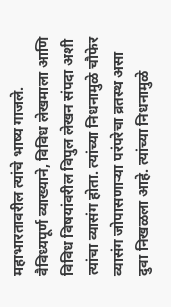महाभारतावरील त्यांचे भाष्य गाजले. वैविध्यपूर्ण व्याख्याने, विविध लेखमाला आणि विविध विषयांवरील विपुल लेखन संपदा अशी त्यांचा व्यासंग होता. त्यांच्या निधनामुळे चौफेर व्यासंग जोपासणाऱ्या परंपरेचा व्रतस्थ असा दुवा निखळला आहे. त्यांच्या निधनामुळे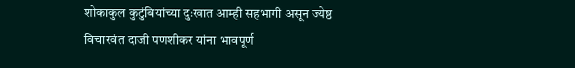शोकाकुल कुटुंबियांच्या दुःखात आम्ही सहभागी असून ज्येष्ठ विचारवंत दाजी पणशीकर यांना भावपूर्ण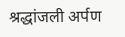श्रद्धांजली अर्पण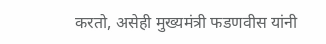करतो, असेही मुख्यमंत्री फडणवीस यांनी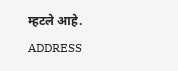म्हटले आहे.
ADDRESS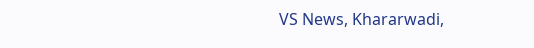VS News, Khararwadi,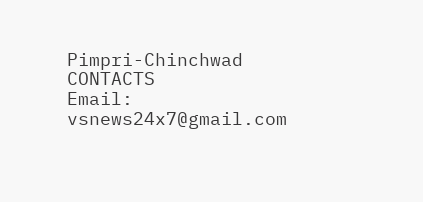Pimpri-Chinchwad
CONTACTS
Email: vsnews24x7@gmail.com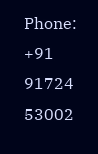Phone: +91 91724 53002